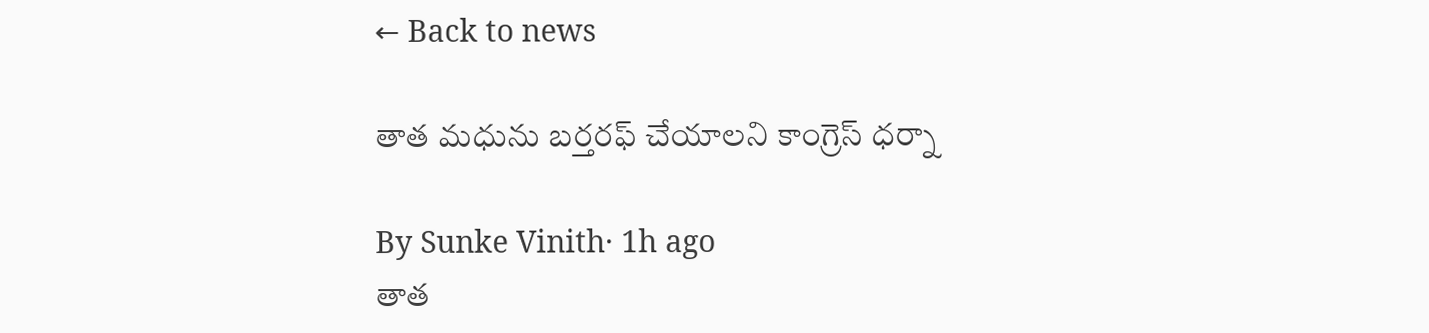← Back to news

తాత మధును బర్తరఫ్‌ చేయాలని కాంగ్రెస్ ధర్నా

By Sunke Vinith· 1h ago
తాత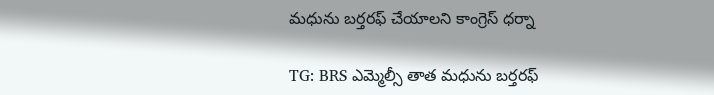మధును బర్తరఫ్‌ చేయాలని కాంగ్రెస్ ధర్నా

TG: BRS ఎమ్మెల్సీ తాత మధును బర్తరఫ్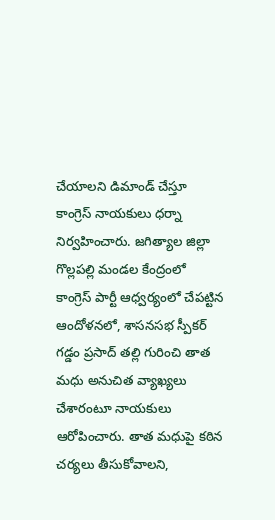చేయాలని డిమాండ్ చేస్తూ కాంగ్రెస్ నాయకులు ధర్నా నిర్వహించారు. జగిత్యాల జిల్లా గొల్లపల్లి మండల కేంద్రంలో కాంగ్రెస్ పార్టీ ఆధ్వర్యంలో చేపట్టిన ఆందోళనలో, శాసనసభ స్పీకర్ గడ్డం ప్రసాద్ తల్లి గురించి తాత మధు అనుచిత వ్యాఖ్యలు చేశారంటూ నాయకులు ఆరోపించారు. తాత మధుపై కఠిన చర్యలు తీసుకోవాలని,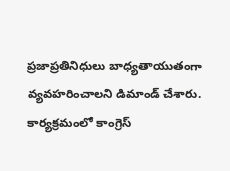ప్రజాప్రతినిధులు బాధ్యతాయుతంగా వ్యవహరించాలని డిమాండ్ చేశారు. కార్యక్రమంలో కాంగ్రెస్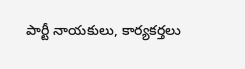పార్టీ నాయకులు, కార్యకర్తలు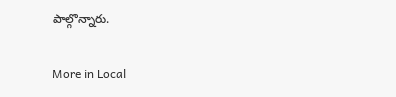పాల్గొన్నారు.

More in Local